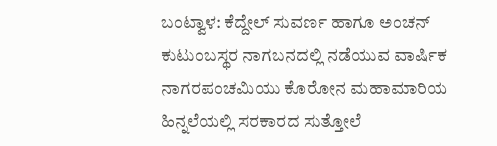ಬಂಟ್ವಾಳ: ಕೆದ್ದೇಲ್ ಸುವರ್ಣ ಹಾಗೂ ಅಂಚನ್ ಕುಟುಂಬಸ್ಥರ ನಾಗಬನದಲ್ಲಿ ನಡೆಯುವ ವಾರ್ಷಿಕ ನಾಗರಪಂಚಮಿಯು ಕೊರೋನ ಮಹಾಮಾರಿಯ ಹಿನ್ನಲೆಯಲ್ಲಿ ಸರಕಾರದ ಸುತ್ತೋಲೆ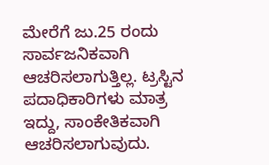ಮೇರೆಗೆ ಜು.25 ರಂದು ಸಾರ್ವಜನಿಕವಾಗಿ ಆಚರಿಸಲಾಗುತ್ತಿಲ್ಲ. ಟ್ರಸ್ಟಿನ ಪದಾಧಿಕಾರಿಗಳು ಮಾತ್ರ ಇದ್ದು, ಸಾಂಕೇತಿಕವಾಗಿ ಆಚರಿಸಲಾಗುವುದು.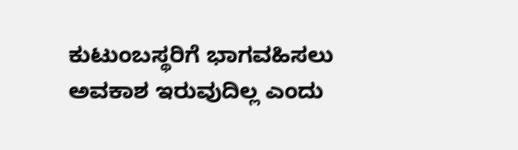ಕುಟುಂಬಸ್ಥರಿಗೆ ಭಾಗವಹಿಸಲು ಅವಕಾಶ ಇರುವುದಿಲ್ಲ ಎಂದು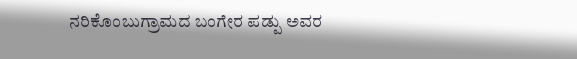ನರಿಕೊಂಬುಗ್ರಾಮದ ಬಂಗೇರ ಪಡ್ಪು ಅವರ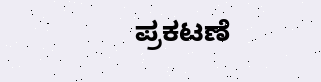ಪ್ರಕಟಣೆ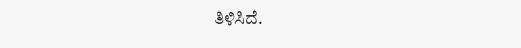ತಿಳಿಸಿದೆ.